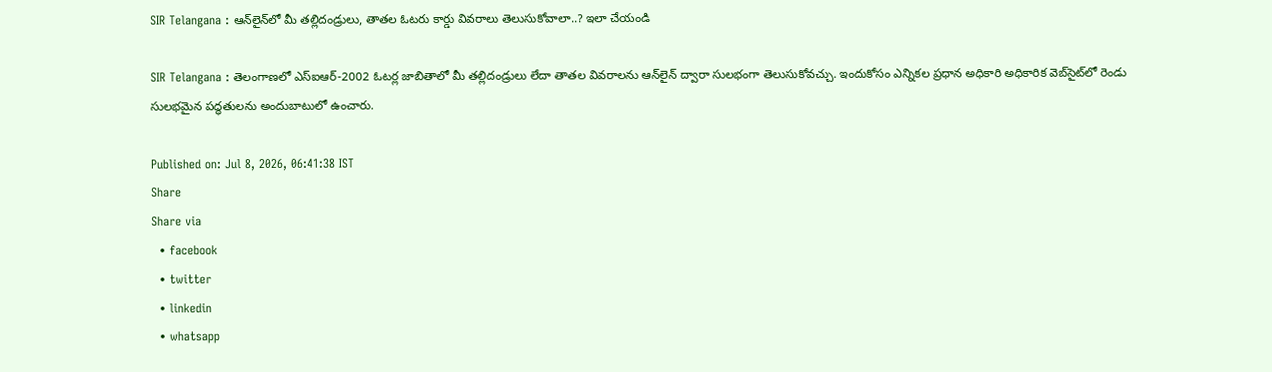SIR Telangana : ఆన్‌లైన్‌లో మీ తల్లిదండ్రులు, తాతల ఓటరు కార్డు వివరాలు తెలుసుకోవాలా..? ఇలా చేయండి

SIR Telangana : తెలంగాణలో ఎస్ఐఆర్-2002 ఓటర్ల జాబితాలో మీ తల్లిదండ్రులు లేదా తాతల వివరాలను ఆన్‌లైన్ ద్వారా సులభంగా తెలుసుకోవచ్చు. ఇందుకోసం ఎన్నికల ప్రధాన అధికారి అధికారిక వెబ్‌సైట్‌లో రెండు సులభమైన పద్ధతులను అందుబాటులో ఉంచారు.

Published on: Jul 8, 2026, 06:41:38 IST
Share
Share via
  • facebook
  • twitter
  • linkedin
  • whatsapp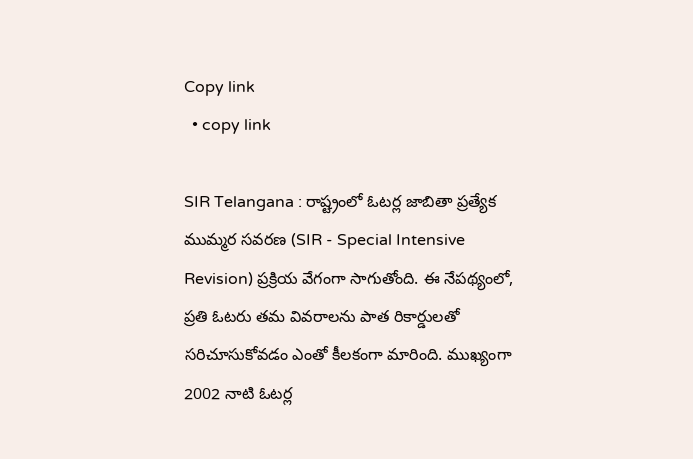Copy link
  • copy link

SIR Telangana : రాష్ట్రంలో ఓటర్ల జాబితా ప్రత్యేక ముమ్మర సవరణ (SIR - Special Intensive Revision) ప్రక్రియ వేగంగా సాగుతోంది. ఈ నేపథ్యంలో, ప్రతి ఓటరు తమ వివరాలను పాత రికార్డులతో సరిచూసుకోవడం ఎంతో కీలకంగా మారింది. ముఖ్యంగా 2002 నాటి ఓటర్ల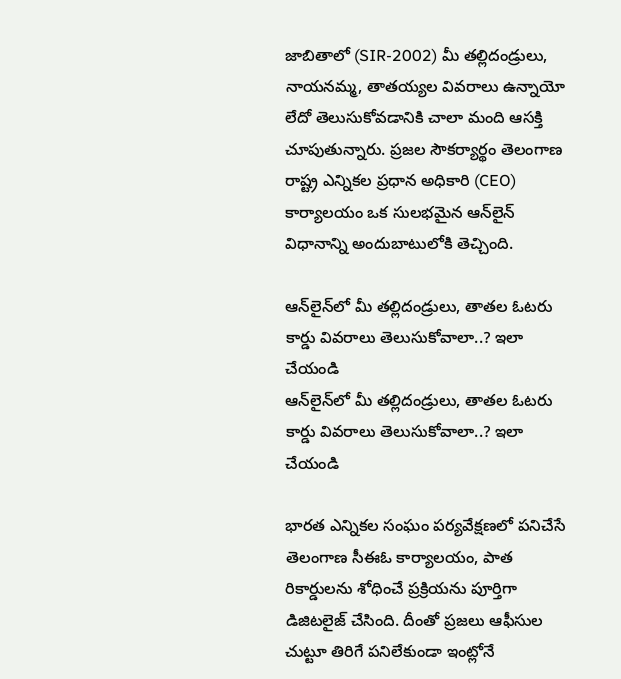జాబితాలో (SIR-2002) మీ తల్లిదండ్రులు, నాయనమ్మ, తాతయ్యల వివరాలు ఉన్నాయో లేదో తెలుసుకోవడానికి చాలా మంది ఆసక్తి చూపుతున్నారు. ప్రజల సౌకర్యార్థం తెలంగాణ రాష్ట్ర ఎన్నికల ప్రధాన అధికారి (CEO) కార్యాలయం ఒక సులభమైన ఆన్‌లైన్ విధానాన్ని అందుబాటులోకి తెచ్చింది.

ఆన్‌లైన్‌లో మీ తల్లిదండ్రులు, తాతల ఓటరు కార్డు వివరాలు తెలుసుకోవాలా..? ఇలా చేయండి
ఆన్‌లైన్‌లో మీ తల్లిదండ్రులు, తాతల ఓటరు కార్డు వివరాలు తెలుసుకోవాలా..? ఇలా చేయండి

భారత ఎన్నికల సంఘం పర్యవేక్షణలో పనిచేసే తెలంగాణ సీఈఓ కార్యాలయం, పాత రికార్డులను శోధించే ప్రక్రియను పూర్తిగా డిజిటలైజ్ చేసింది. దీంతో ప్రజలు ఆఫీసుల చుట్టూ తిరిగే పనిలేకుండా ఇంట్లోనే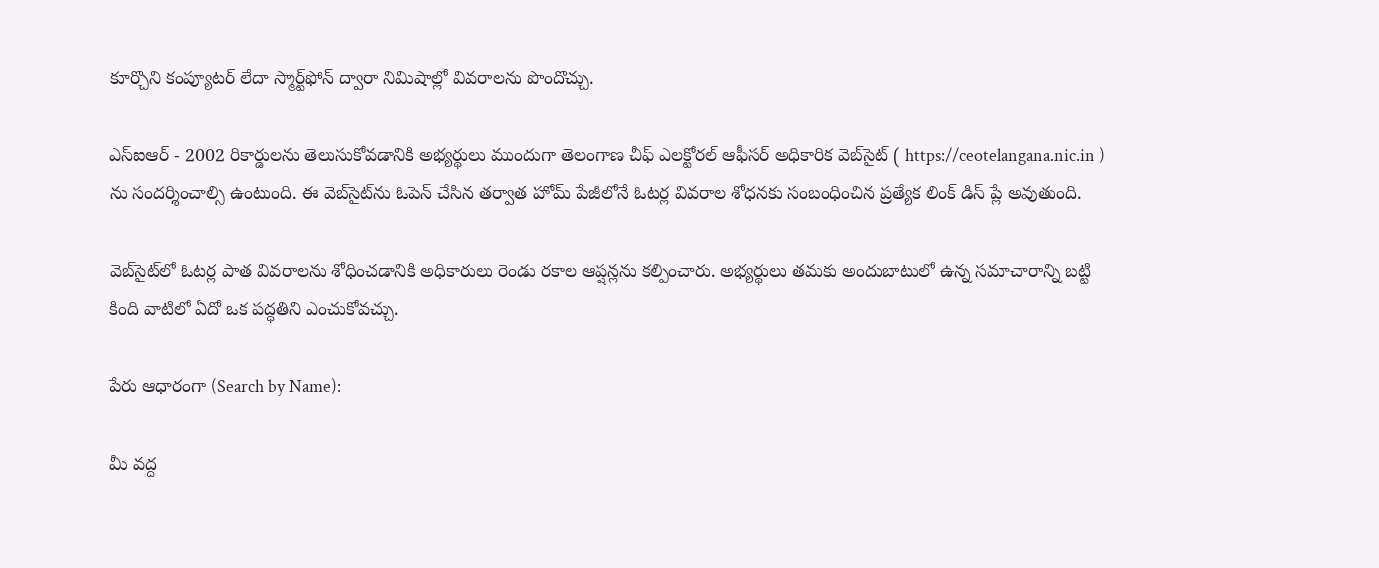కూర్చొని కంప్యూటర్ లేదా స్మార్ట్‌ఫోన్ ద్వారా నిమిషాల్లో వివరాలను పొందొచ్చు.

ఎస్ఐఆర్ - 2002 రికార్డులను తెలుసుకోవడానికి అభ్యర్థులు ముందుగా తెలంగాణ చీఫ్ ఎలక్టోరల్ ఆఫీసర్ అధికారిక వెబ్‌సైట్‌ ( https://ceotelangana.nic.in ) ను సందర్శించాల్సి ఉంటుంది. ఈ వెబ్‌సైట్‌ను ఓపెన్ చేసిన తర్వాత హోమ్ పేజీలోనే ఓటర్ల వివరాల శోధనకు సంబంధించిన ప్రత్యేక లింక్ డిస్ ప్లే అవుతుంది.

వెబ్‌సైట్‌లో ఓటర్ల పాత వివరాలను శోధించడానికి అధికారులు రెండు రకాల ఆప్షన్లను కల్పించారు. అభ్యర్థులు తమకు అందుబాటులో ఉన్న సమాచారాన్ని బట్టి కింది వాటిలో ఏదో ఒక పద్ధతిని ఎంచుకోవచ్చు.

పేరు ఆధారంగా (Search by Name):

మీ వద్ద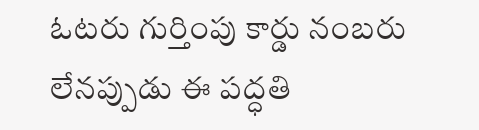ఓటరు గుర్తింపు కార్డు నంబరు లేనప్పుడు ఈ పద్ధతి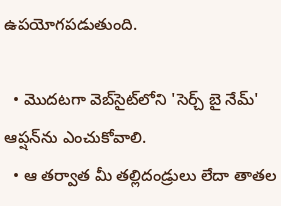ఉపయోగపడుతుంది.

  • మొదటగా వెబ్‌సైట్‌లోని 'సెర్చ్ బై నేమ్' ఆప్షన్‌ను ఎంచుకోవాలి.
  • ఆ తర్వాత మీ తల్లిదండ్రులు లేదా తాతల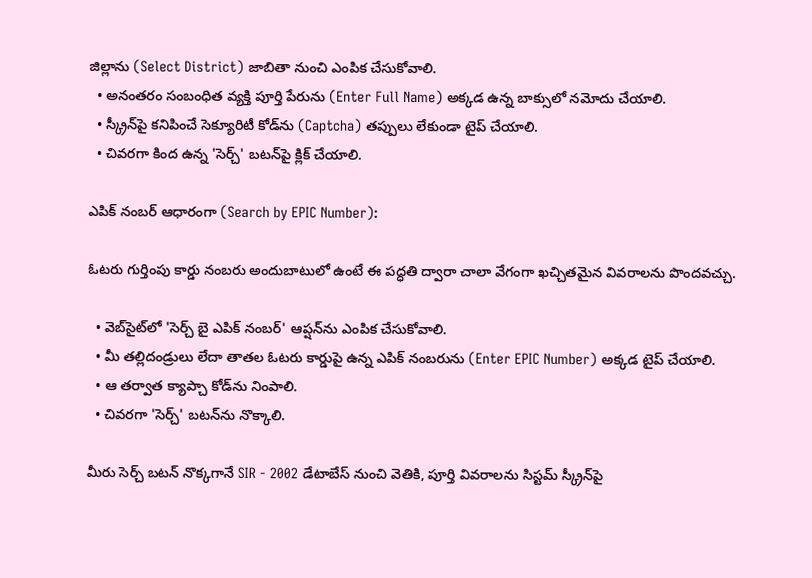జిల్లాను (Select District) జాబితా నుంచి ఎంపిక చేసుకోవాలి.
  • అనంతరం సంబంధిత వ్యక్తి పూర్తి పేరును (Enter Full Name) అక్కడ ఉన్న బాక్సులో నమోదు చేయాలి.
  • స్క్రీన్‌పై కనిపించే సెక్యూరిటీ కోడ్‌ను (Captcha) తప్పులు లేకుండా టైప్ చేయాలి.
  • చివరగా కింద ఉన్న 'సెర్చ్' బటన్‌పై క్లిక్ చేయాలి.

ఎపిక్ నంబర్ ఆధారంగా (Search by EPIC Number):

ఓటరు గుర్తింపు కార్డు నంబరు అందుబాటులో ఉంటే ఈ పద్ధతి ద్వారా చాలా వేగంగా ఖచ్చితమైన వివరాలను పొందవచ్చు.

  • వెబ్‌సైట్‌లో 'సెర్చ్ బై ఎపిక్ నంబర్' ఆప్షన్‌ను ఎంపిక చేసుకోవాలి.
  • మీ తల్లిదండ్రులు లేదా తాతల ఓటరు కార్డుపై ఉన్న ఎపిక్ నంబరును (Enter EPIC Number) అక్కడ టైప్ చేయాలి.
  • ఆ తర్వాత క్యాప్చా కోడ్‌ను నింపాలి.
  • చివరగా 'సెర్చ్' బటన్‌ను నొక్కాలి.

మీరు సెర్చ్ బటన్ నొక్కగానే SIR - 2002 డేటాబేస్ నుంచి వెతికి, పూర్తి వివరాలను సిస్టమ్ స్క్రీన్‌పై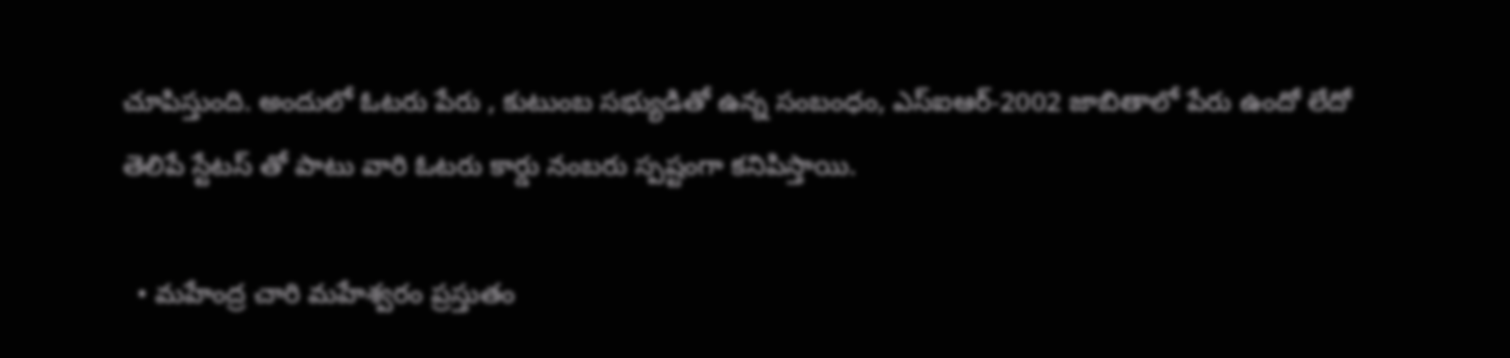చూపిస్తుంది. అందులో ఓటరు పేరు , కుటుంబ సభ్యుడితో ఉన్న సంబంధం, ఎస్ఐఆర్-2002 జాబితాలో పేరు ఉందో లేదో తెలిపే స్టేటస్ తో పాటు వారి ఓటరు కార్డు నంబరు స్పష్టంగా కనిపిస్తాయి.

  • మహేంద్ర చారి మహేశ్వరం ప్రస్తుతం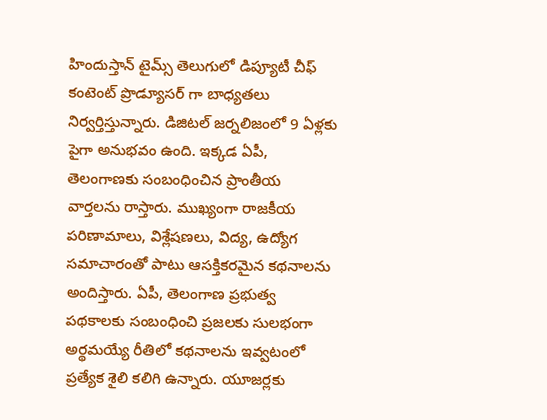హిందుస్తాన్ టైమ్స్ తెలుగులో డిప్యూటీ చీఫ్ కంటెంట్ ప్రొడ్యూసర్ గా బాధ్యతలు నిర్వర్తిస్తున్నారు. డిజిటల్ జర్నలిజంలో 9 ఏళ్లకు పైగా అనుభవం ఉంది. ఇక్కడ ఏపీ, తెలంగాణకు సంబంధించిన ప్రాంతీయ వార్తలను రాస్తారు. ముఖ్యంగా రాజకీయ పరిణామాలు, విశ్లేషణలు, విద్య, ఉద్యోగ సమాచారంతో పాటు ఆసక్తికరమైన కథనాలను అందిస్తారు. ఏపీ, తెలంగాణ ప్రభుత్వ పథకాలకు సంబంధించి ప్రజలకు సులభంగా అర్థమయ్యే రీతిలో కథనాలను ఇవ్వటంలో ప్రత్యేక శైలి కలిగి ఉన్నారు. యూజర్లకు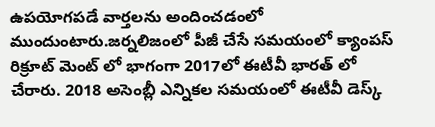ఉపయోగపడే వార్తలను అందించడంలో ముందుంటారు.జర్నలిజంలో పీజీ చేసే సమయంలో క్యాంపస్ రిక్రూట్ మెంట్ లో భాగంగా 2017లో ఈటీవీ భారత్ లో చేరారు. 2018 అసెంబ్లీ ఎన్నికల సమయంలో ఈటీవీ డెస్క్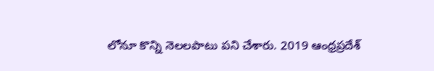లోనూ కొన్ని నెలలపాటు పని చేశారు. 2019 ఆంధ్రప్రదేశ్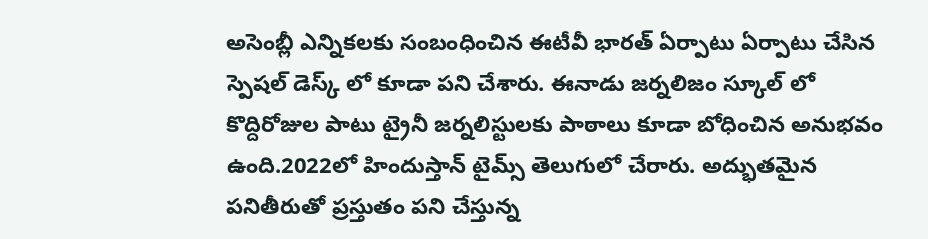అసెంబ్లీ ఎన్నికలకు సంబంధించిన ఈటీవీ భారత్ ఏర్పాటు ఏర్పాటు చేసిన స్పెషల్ డెస్క్ లో కూడా పని చేశారు. ఈనాడు జర్నలిజం స్కూల్ లో కొద్దిరోజుల పాటు ట్రైనీ జర్నలిస్టులకు పాఠాలు కూడా బోధించిన అనుభవం ఉంది.2022లో హిందుస్తాన్ టైమ్స్ తెలుగులో చేరారు. అద్భుతమైన పనితీరుతో ప్రస్తుతం పని చేస్తున్న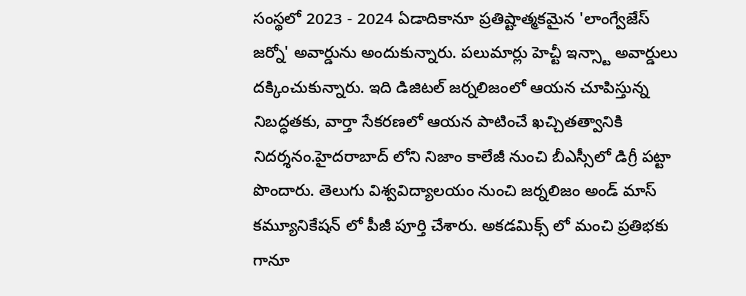సంస్థలో 2023 - 2024 ఏడాదికానూ ప్రతిష్టాత్మకమైన 'లాంగ్వేజేస్ జర్నో' అవార్డును అందుకున్నారు. పలుమార్లు హెచ్టీ ఇన్స్టా అవార్డులు దక్కించుకున్నారు. ఇది డిజిటల్ జర్నలిజంలో ఆయన చూపిస్తున్న నిబద్ధతకు, వార్తా సేకరణలో ఆయన పాటించే ఖచ్చితత్వానికి నిదర్శనం.హైదరాబాద్ లోని నిజాం కాలేజీ నుంచి బీఎస్సీలో డిగ్రీ పట్టా పొందారు. తెలుగు విశ్వవిద్యాలయం నుంచి జర్నలిజం అండ్ మాస్ కమ్యూనికేషన్ లో పీజీ పూర్తి చేశారు. అకడమిక్స్ లో మంచి ప్రతిభకు గానూ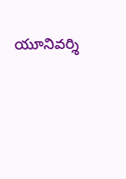యూనివర్శి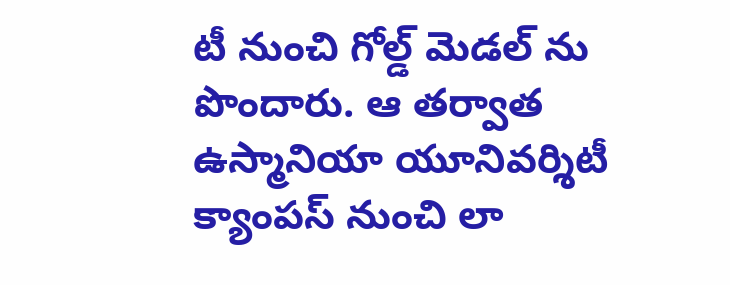టీ నుంచి గోల్డ్ మెడల్ ను పొందారు. ఆ తర్వాత ఉస్మానియా యూనివర్శిటీ క్యాంపస్ నుంచి లా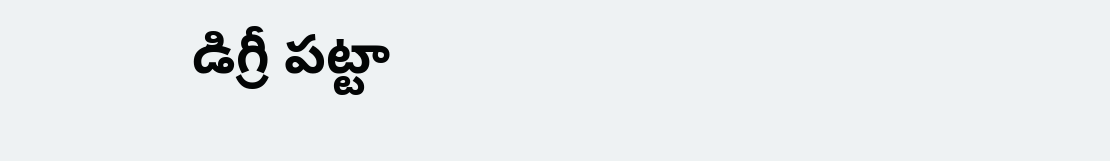డిగ్రీ పట్టా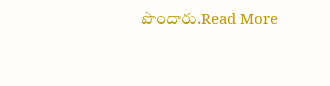పొందారు.Read More